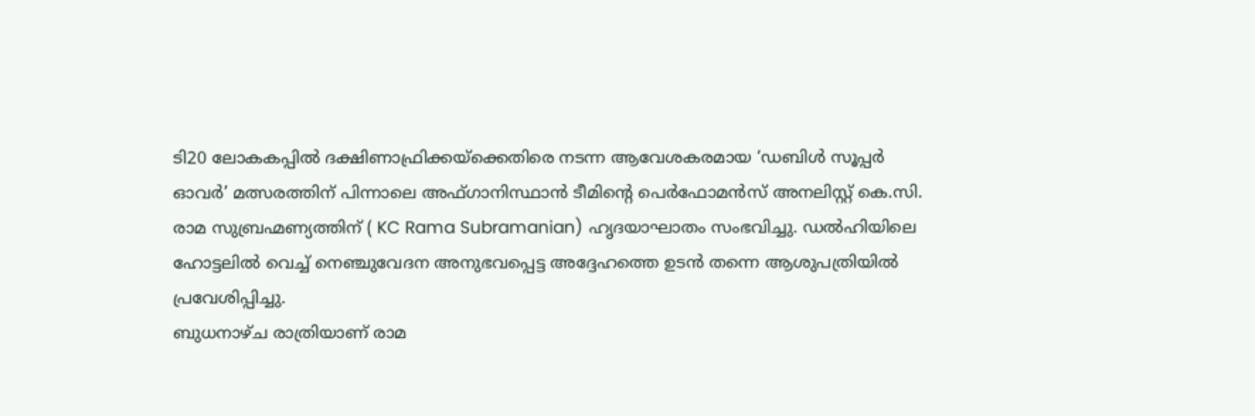ടി20 ലോകകപ്പിൽ ദക്ഷിണാഫ്രിക്കയ്ക്കെതിരെ നടന്ന ആവേശകരമായ ‘ഡബിൾ സൂപ്പർ ഓവർ’ മത്സരത്തിന് പിന്നാലെ അഫ്ഗാനിസ്ഥാൻ ടീമിന്റെ പെർഫോമൻസ് അനലിസ്റ്റ് കെ.സി. രാമ സുബ്രഹ്മണ്യത്തിന് ( KC Rama Subramanian) ഹൃദയാഘാതം സംഭവിച്ചു. ഡൽഹിയിലെ ഹോട്ടലിൽ വെച്ച് നെഞ്ചുവേദന അനുഭവപ്പെട്ട അദ്ദേഹത്തെ ഉടൻ തന്നെ ആശുപത്രിയിൽ പ്രവേശിപ്പിച്ചു.
ബുധനാഴ്ച രാത്രിയാണ് രാമ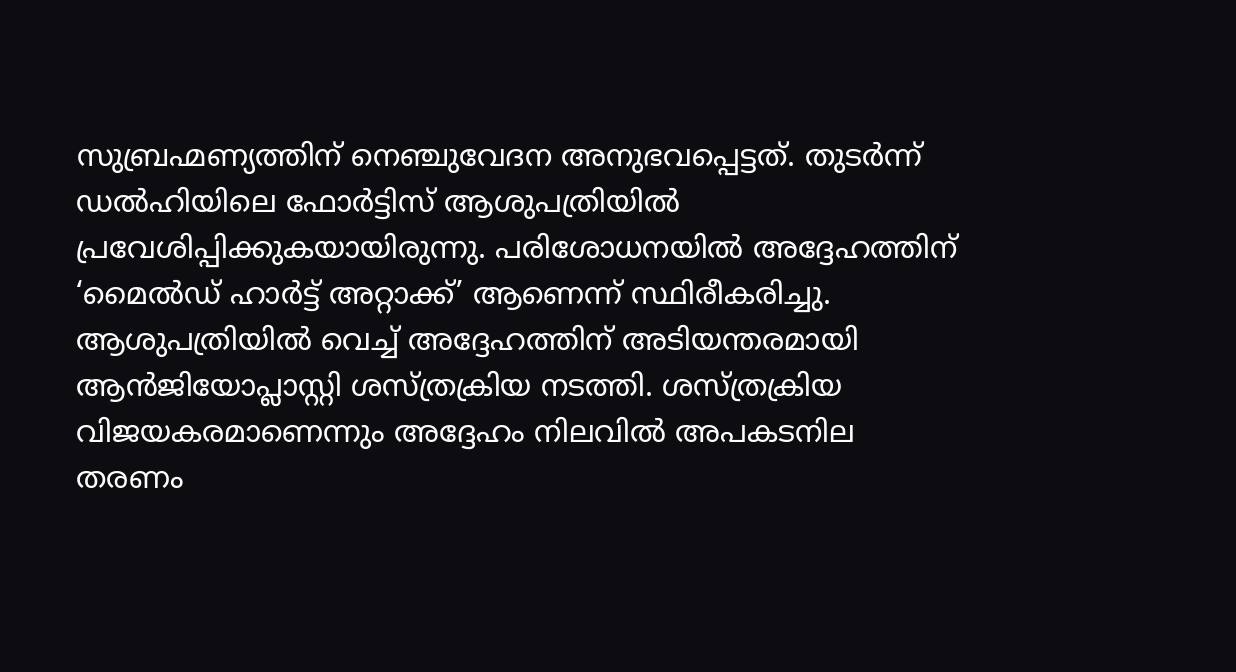സുബ്രഹ്മണ്യത്തിന് നെഞ്ചുവേദന അനുഭവപ്പെട്ടത്. തുടർന്ന് ഡൽഹിയിലെ ഫോർട്ടിസ് ആശുപത്രിയിൽ പ്രവേശിപ്പിക്കുകയായിരുന്നു. പരിശോധനയിൽ അദ്ദേഹത്തിന് ‘മൈൽഡ് ഹാർട്ട് അറ്റാക്ക്’ ആണെന്ന് സ്ഥിരീകരിച്ചു. ആശുപത്രിയിൽ വെച്ച് അദ്ദേഹത്തിന് അടിയന്തരമായി ആൻജിയോപ്ലാസ്റ്റി ശസ്ത്രക്രിയ നടത്തി. ശസ്ത്രക്രിയ വിജയകരമാണെന്നും അദ്ദേഹം നിലവിൽ അപകടനില തരണം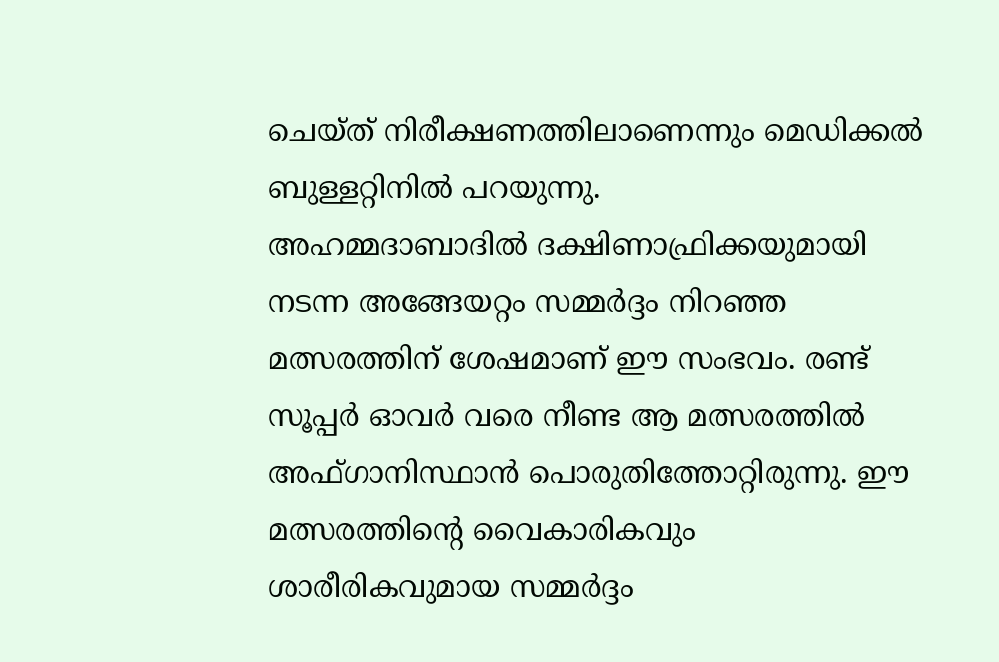ചെയ്ത് നിരീക്ഷണത്തിലാണെന്നും മെഡിക്കൽ ബുള്ളറ്റിനിൽ പറയുന്നു.
അഹമ്മദാബാദിൽ ദക്ഷിണാഫ്രിക്കയുമായി നടന്ന അങ്ങേയറ്റം സമ്മർദ്ദം നിറഞ്ഞ മത്സരത്തിന് ശേഷമാണ് ഈ സംഭവം. രണ്ട് സൂപ്പർ ഓവർ വരെ നീണ്ട ആ മത്സരത്തിൽ അഫ്ഗാനിസ്ഥാൻ പൊരുതിത്തോറ്റിരുന്നു. ഈ മത്സരത്തിന്റെ വൈകാരികവും ശാരീരികവുമായ സമ്മർദ്ദം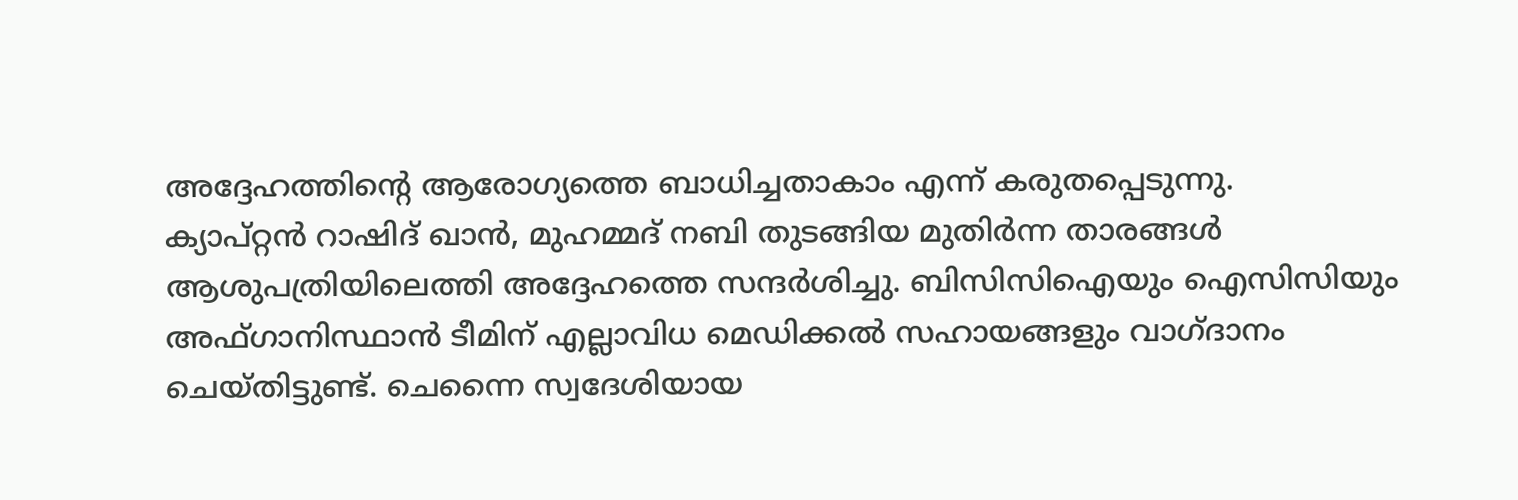അദ്ദേഹത്തിന്റെ ആരോഗ്യത്തെ ബാധിച്ചതാകാം എന്ന് കരുതപ്പെടുന്നു.
ക്യാപ്റ്റൻ റാഷിദ് ഖാൻ, മുഹമ്മദ് നബി തുടങ്ങിയ മുതിർന്ന താരങ്ങൾ ആശുപത്രിയിലെത്തി അദ്ദേഹത്തെ സന്ദർശിച്ചു. ബിസിസിഐയും ഐസിസിയും അഫ്ഗാനിസ്ഥാൻ ടീമിന് എല്ലാവിധ മെഡിക്കൽ സഹായങ്ങളും വാഗ്ദാനം ചെയ്തിട്ടുണ്ട്. ചെന്നൈ സ്വദേശിയായ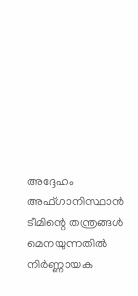അദ്ദേഹം അഫ്ഗാനിസ്ഥാൻ ടീമിന്റെ തന്ത്രങ്ങൾ മെനയുന്നതിൽ നിർണ്ണായക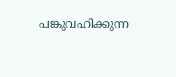പങ്കുവഹിക്കുന്ന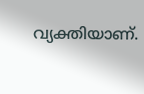വ്യക്തിയാണ്.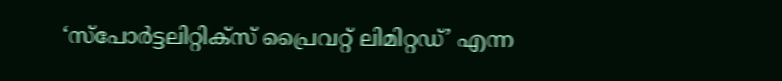‘സ്പോർട്ടലിറ്റിക്സ് പ്രൈവറ്റ് ലിമിറ്റഡ്’ എന്ന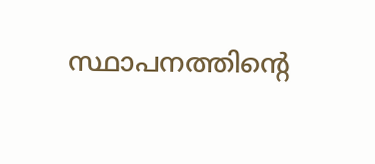സ്ഥാപനത്തിന്റെ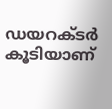ഡയറക്ടർ കൂടിയാണ്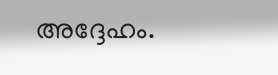അദ്ദേഹം.